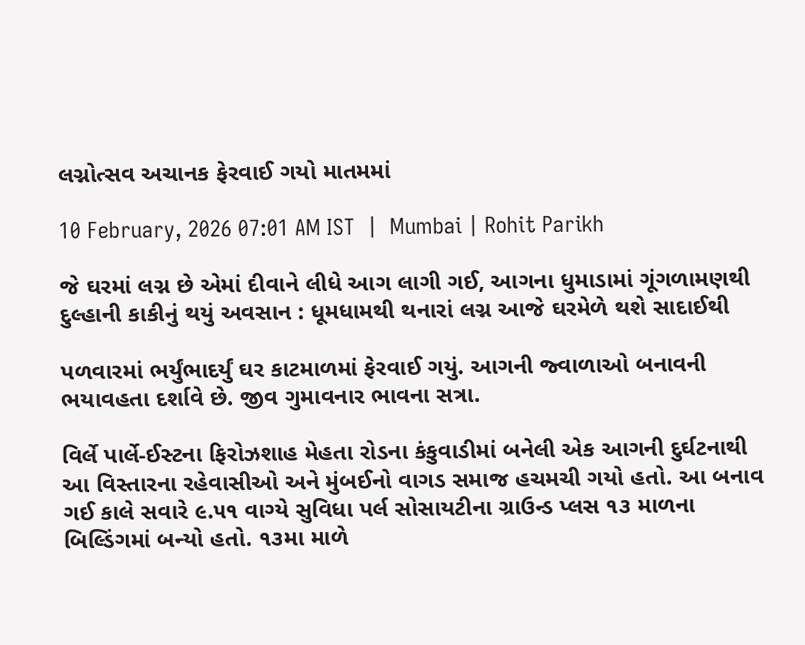લગ્નોત્સવ અચાનક ફેરવાઈ ગયો માતમમાં

10 February, 2026 07:01 AM IST  |  Mumbai | Rohit Parikh

જે ઘરમાં લગ્ન છે એમાં દીવાને લીધે આગ લાગી ગઈ, આગના ધુમાડામાં ગૂંગળામણથી દુલ્હાની કાકીનું થયું અવસાન : ધૂમધામથી થનારાં લગ્ન આજે ઘરમેળે થશે સાદાઈથી

પળવારમાં ભર્યુંભાદર્યું ઘર કાટમાળમાં ફેરવાઈ ગયું. આગની જ્વાળાઓ બનાવની ભયાવહતા દર્શાવે છે. જીવ ગુમાવનાર ભાવના સત્રા.

વિર્લે પાર્લે-ઈસ્ટના ફિરોઝશાહ મેહતા રોડના કંકુવાડીમાં બનેલી એક આગની દુર્ઘટનાથી આ વિસ્તારના રહેવાસીઓ અને મુંબઈનો વાગડ સમાજ હચમચી ગયો હતો. આ બનાવ ગઈ કાલે સવારે ૯.૫૧ વાગ્યે સુવિધા પર્લ સોસાયટીના ગ્રાઉન્ડ પ્લસ ૧૩ માળના બિલ્ડિંગમાં બન્યો હતો. ૧૩મા માળે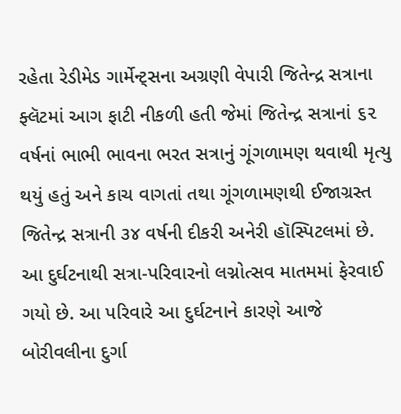રહેતા રેડીમેડ ગાર્મેન્ટ્સના અગ્રણી વેપારી જિતેન્દ્ર સત્રાના ફ્લૅટમાં આગ ફાટી નીકળી હતી જેમાં જિતેન્દ્ર સત્રાનાં ૬૨ વર્ષનાં ભાભી ભાવના ભરત સત્રાનું ગૂંગળામણ થવાથી મૃત્યુ થયું હતું અને કાચ વાગતાં તથા ગૂંગળામણથી ઈજાગ્રસ્ત જિતેન્દ્ર સત્રાની ૩૪ વર્ષની દીકરી અનેરી હૉસ્પિટલમાં છે. આ દુર્ઘટનાથી સત્રા-પરિવારનો લગ્નોત્સવ માતમમાં ફેરવાઈ ગયો છે. આ પરિવારે આ દુર્ઘટનાને કારણે આજે બોરીવલીના દુર્ગા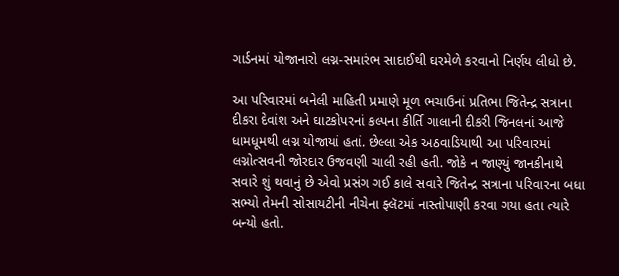ગાર્ડનમાં યોજાનારો લગ્ન-સમારંભ સાદાઈથી ઘરમેળે કરવાનો નિર્ણય લીધો છે.

આ પરિવારમાં બનેલી માહિતી પ્રમાણે મૂળ ભચાઉનાં પ્રતિભા જિતેન્દ્ર સત્રાના દીકરા દેવાંશ અને ઘાટકોપરનાં કલ્પના કીર્તિ ગાલાની દીકરી જિનલનાં આજે ધામધૂમથી લગ્ન યોજાયાં હતાં. છેલ્લા એક અઠવાડિયાથી આ પરિવારમાં લગ્નોત્સવની જોરદાર ઉજવણી ચાલી રહી હતી. જોકે ન જાણ્યું જાનકીનાથે સવારે શું થવાનું છે એવો પ્રસંગ ગઈ કાલે સવારે જિતેન્દ્ર સત્રાના પરિવારના બધા સભ્યો તેમની સોસાયટીની નીચેના ફ્લૅટમાં નાસ્તોપાણી કરવા ગયા હતા ત્યારે બન્યો હતો.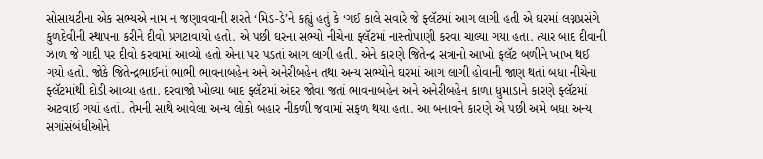સોસાયટીના એક સભ્યએ નામ ન જણાવવાની શરતે ‘મિડ-ડે’ને કહ્યું હતું કે ‘ગઈ કાલે સવારે જે ફ્લૅટમાં આગ લાગી હતી એ ઘરમાં લગ્નપ્રસંગે કુળદેવીની સ્થાપના કરીને દીવો પ્રગટાવાયો હતો. એ પછી ઘરના સભ્યો નીચેના ફ્લૅટમાં નાસ્તોપાણી કરવા ચાલ્યા ગયા હતા. ત્યાર બાદ દીવાની ઝાળ જે ગાદી પર દીવો કરવામાં આવ્યો હતો એના પર પડતાં આગ લાગી હતી. એને કારણે જિતેન્દ્ર સત્રાનો આખો ફલૅટ બળીને ખાખ થઈ ગયો હતો. જોકે જિતેન્દ્રભાઈનાં ભાભી ભાવનાબહેન અને અનેરીબહેન તથા અન્ય સભ્યોને ઘરમાં આગ લાગી હોવાની જાણ થતાં બધા નીચેના ફ્લૅટમાંથી દોડી આવ્યા હતા. દરવાજો ખોલ્યા બાદ ફ્લૅટમાં અંદર જોવા જતાં ભાવનાબહેન અને અનેરીબહેન કાળા ધુમાડાને કારણે ફ્લૅટમાં અટવાઈ ગયાં હતાં. તેમની સાથે આવેલા અન્ય લોકો બહાર નીકળી જવામાં સફળ થયા હતા. આ બનાવને કારણે એ પછી અમે બધા અન્ય સગાંસંબંધીઓને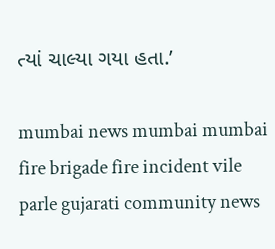ત્યાં ચાલ્યા ગયા હતા.’

mumbai news mumbai mumbai fire brigade fire incident vile parle gujarati community news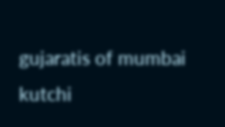gujaratis of mumbai kutchi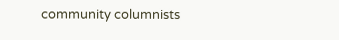community columnists